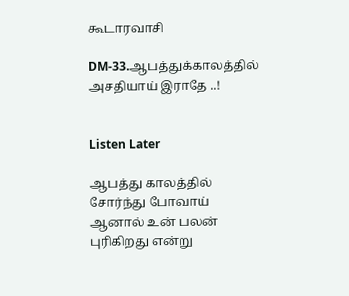கூடாரவாசி

DM-33.ஆபத்துக்காலத்தில் அசதியாய் இராதே ..!


Listen Later

ஆபத்து காலத்தில் சோர்ந்து போவாய் ஆனால் உன் பலன் புரிகிறது என்று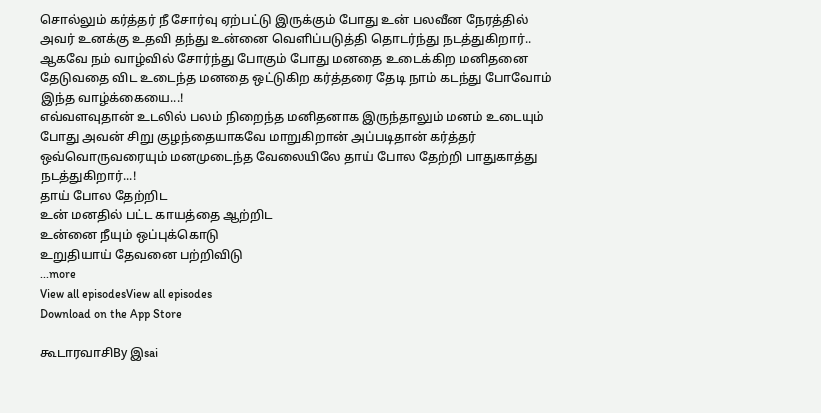சொல்லும் கர்த்தர் நீ சோர்வு ஏற்பட்டு இருக்கும் போது உன் பலவீன நேரத்தில் அவர் உனக்கு உதவி தந்து உன்னை வெளிப்படுத்தி தொடர்ந்து நடத்துகிறார்..
ஆகவே நம் வாழ்வில் சோர்ந்து போகும் போது மனதை உடைக்கிற மனிதனை தேடுவதை விட உடைந்த மனதை ஒட்டுகிற கர்த்தரை தேடி நாம் கடந்து போவோம் இந்த வாழ்க்கையை...!
எவ்வளவுதான் உடலில் பலம் நிறைந்த மனிதனாக இருந்தாலும் மனம் உடையும் போது அவன் சிறு குழந்தையாகவே மாறுகிறான் அப்படிதான் கர்த்தர் ஒவ்வொருவரையும் மனமுடைந்த வேலையிலே தாய் போல தேற்றி பாதுகாத்து நடத்துகிறார்...!
தாய் போல தேற்றிட
உன் மனதில் பட்ட காயத்தை ஆற்றிட
உன்னை நீயும் ஒப்புக்கொடு
உறுதியாய் தேவனை பற்றிவிடு
...more
View all episodesView all episodes
Download on the App Store

கூடாரவாசிBy இsai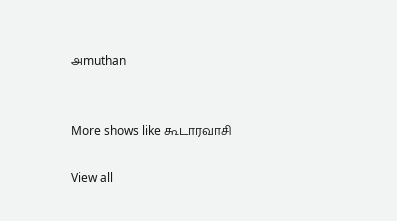அmuthan


More shows like கூடாரவாசி

View all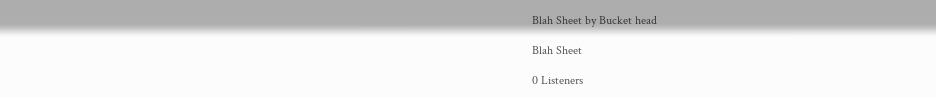Blah Sheet by Bucket head

Blah Sheet

0 Listeners